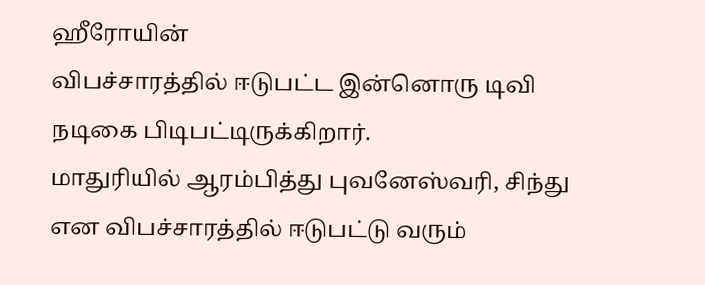ஹீரோயின்
விபச்சாரத்தில் ஈடுபட்ட இன்னொரு டிவி நடிகை பிடிபட்டிருக்கிறார்.
மாதுரியில் ஆரம்பித்து புவனேஸ்வரி, சிந்து என விபச்சாரத்தில் ஈடுபட்டு வரும்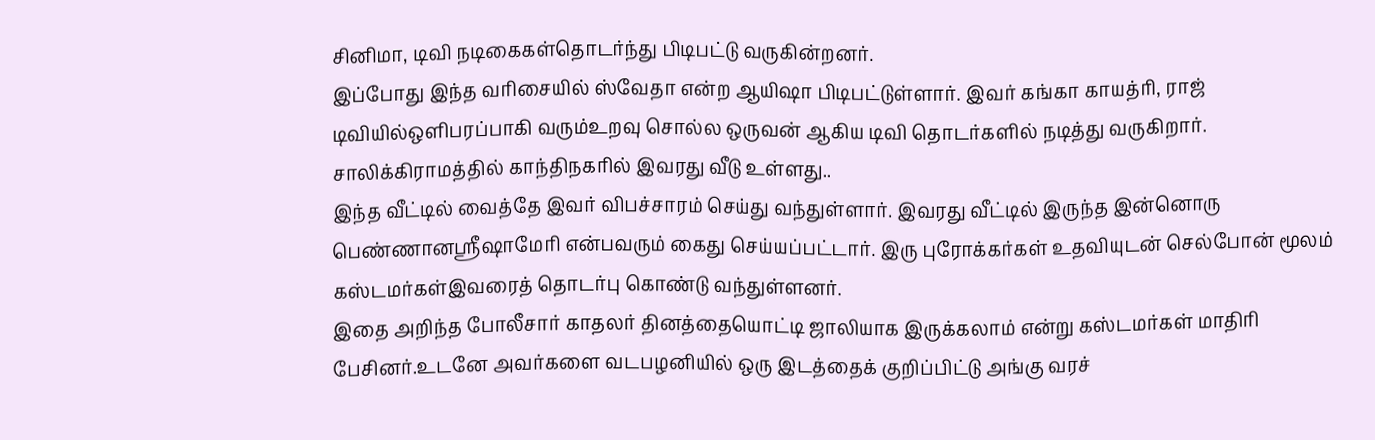சினிமா, டிவி நடிகைகள்தொடர்ந்து பிடிபட்டு வருகின்றனர்.
இப்போது இந்த வரிசையில் ஸ்வேதா என்ற ஆயிஷா பிடிபட்டுள்ளார். இவர் கங்கா காயத்ரி, ராஜ் டிவியில்ஒளிபரப்பாகி வரும்உறவு சொல்ல ஒருவன் ஆகிய டிவி தொடர்களில் நடித்து வருகிறார். சாலிக்கிராமத்தில் காந்திநகரில் இவரது வீடு உள்ளது..
இந்த வீட்டில் வைத்தே இவர் விபச்சாரம் செய்து வந்துள்ளார். இவரது வீட்டில் இருந்த இன்னொரு பெண்ணானஸ்ரீஷாமேரி என்பவரும் கைது செய்யப்பட்டார். இரு புரோக்கர்கள் உதவியுடன் செல்போன் மூலம் கஸ்டமர்கள்இவரைத் தொடர்பு கொண்டு வந்துள்ளனர்.
இதை அறிந்த போலீசார் காதலர் தினத்தையொட்டி ஜாலியாக இருக்கலாம் என்று கஸ்டமர்கள் மாதிரி பேசினர்.உடனே அவர்களை வடபழனியில் ஒரு இடத்தைக் குறிப்பிட்டு அங்கு வரச்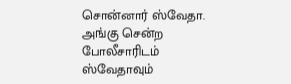சொன்னார் ஸ்வேதா.
அங்கு சென்ற போலீசாரிடம் ஸ்வேதாவும்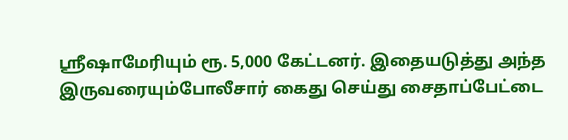ஸ்ரீஷாமேரியும் ரூ. 5,000 கேட்டனர். இதையடுத்து அந்த இருவரையும்போலீசார் கைது செய்து சைதாப்பேட்டை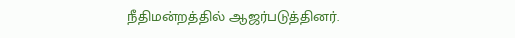நீதிமன்றத்தில் ஆஜர்படுத்தினர்.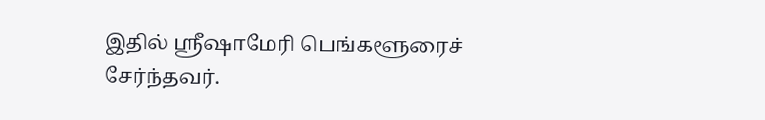இதில் ஸ்ரீஷாமேரி பெங்களூரைச் சேர்ந்தவர்.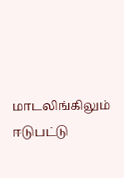மாடலிங்கிலும் ஈடுபட்டு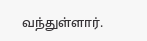வந்துள்ளார்.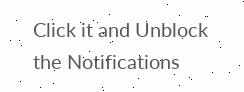Click it and Unblock the Notifications